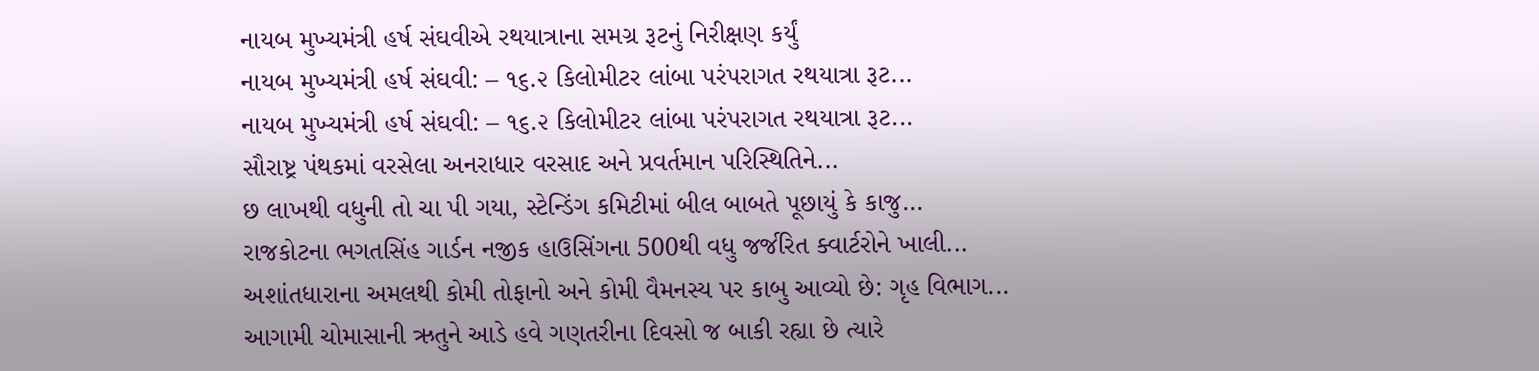નાયબ મુખ્યમંત્રી હર્ષ સંઘવીએ રથયાત્રાના સમગ્ર રૂટનું નિરીક્ષણ કર્યું
નાયબ મુખ્યમંત્રી હર્ષ સંઘવી: – ૧૬.૨ કિલોમીટર લાંબા પરંપરાગત રથયાત્રા રૂટ...
નાયબ મુખ્યમંત્રી હર્ષ સંઘવી: – ૧૬.૨ કિલોમીટર લાંબા પરંપરાગત રથયાત્રા રૂટ...
સૌરાષ્ટ્ર પંથકમાં વરસેલા અનરાધાર વરસાદ અને પ્રવર્તમાન પરિસ્થિતિને...
છ લાખથી વધુની તો ચા પી ગયા, સ્ટેન્ડિંગ કમિટીમાં બીલ બાબતે પૂછાયું કે કાજુ...
રાજકોટના ભગતસિંહ ગાર્ડન નજીક હાઉસિંગના 500થી વધુ જર્જરિત ક્વાર્ટરોને ખાલી...
અશાંતધારાના અમલથી કોમી તોફાનો અને કોમી વૈમનસ્ય પર કાબુ આવ્યો છે: ગૃહ વિભાગ...
આગામી ચોમાસાની ઋતુને આડે હવે ગણતરીના દિવસો જ બાકી રહ્યા છે ત્યારે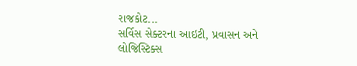રાજકોટ...
સર્વિસ સેક્ટરના આઇટી, પ્રવાસન અને લોજિસ્ટિક્સ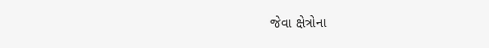જેવા ક્ષેત્રોના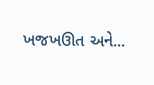ખજખઊત અને...